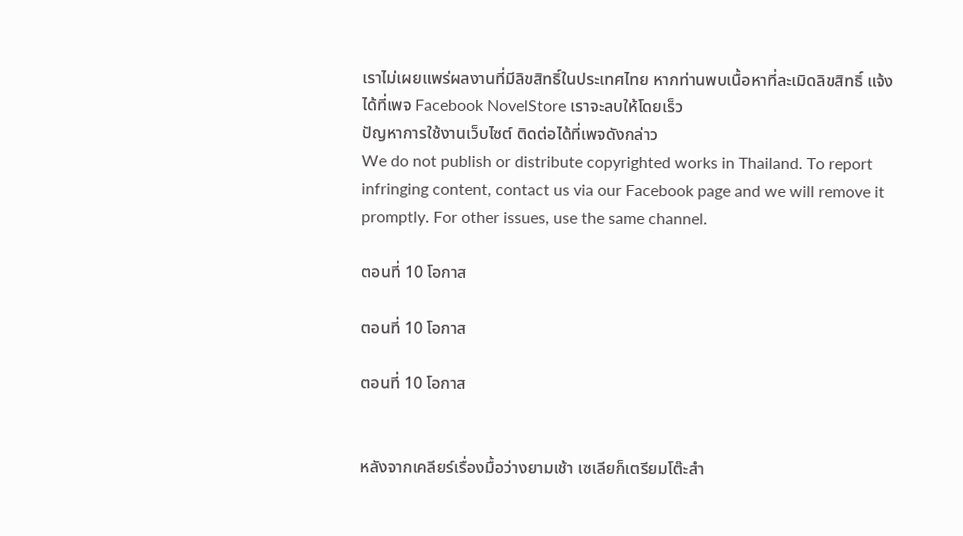เราไม่เผยแพร่ผลงานที่มีลิขสิทธิ์ในประเทศไทย หากท่านพบเนื้อหาที่ละเมิดลิขสิทธิ์ แจ้งได้ที่เพจ Facebook NovelStore เราจะลบให้โดยเร็ว
ปัญหาการใช้งานเว็บไซต์ ติดต่อได้ที่เพจดังกล่าว
We do not publish or distribute copyrighted works in Thailand. To report infringing content, contact us via our Facebook page and we will remove it promptly. For other issues, use the same channel.

ตอนที่ 10 โอกาส

ตอนที่ 10 โอกาส

ตอนที่ 10 โอกาส


หลังจากเคลียร์เรื่องมื้อว่างยามเช้า เซเลียก็เตรียมโต๊ะสำ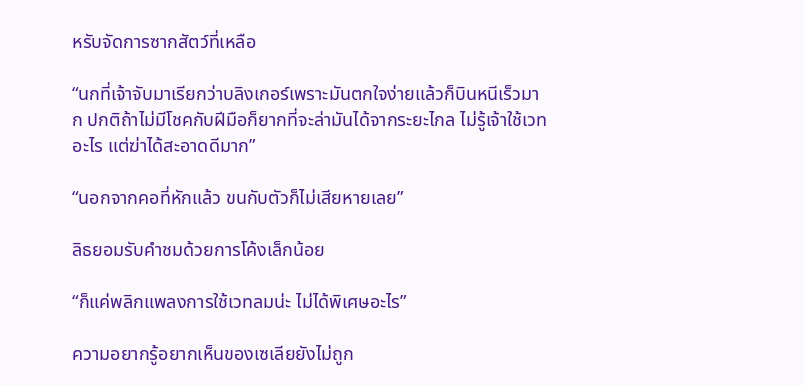หรับจัดการซากสัตว์ที่เหลือ

“นกที่เจ้าจับมาเรียกว่าบลิงเกอร์เพราะมันตกใจง่ายแล้วก็บินหนีเร็วมาก ปกติถ้าไม่มีโชคกับฝีมือก็ยากที่จะล่ามันได้จากระยะไกล ไม่รู้เจ้าใช้เวทอะไร แต่ฆ่าได้สะอาดดีมาก”

“นอกจากคอที่หักแล้ว ขนกับตัวก็ไม่เสียหายเลย”

ลิธยอมรับคำชมด้วยการโค้งเล็กน้อย

“ก็แค่พลิกแพลงการใช้เวทลมน่ะ ไม่ได้พิเศษอะไร”

ความอยากรู้อยากเห็นของเซเลียยังไม่ถูก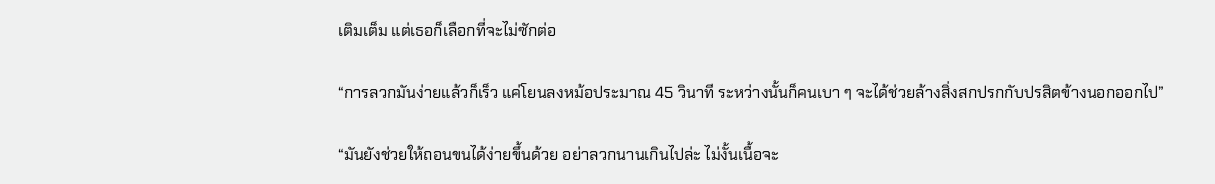เติมเต็ม แต่เธอก็เลือกที่จะไม่ซักต่อ

“การลวกมันง่ายแล้วก็เร็ว แค่โยนลงหม้อประมาณ 45 วินาที ระหว่างนั้นก็คนเบา ๆ จะได้ช่วยล้างสิ่งสกปรกกับปรสิตข้างนอกออกไป”

“มันยังช่วยให้ถอนขนได้ง่ายขึ้นด้วย อย่าลวกนานเกินไปล่ะ ไม่งั้นเนื้อจะ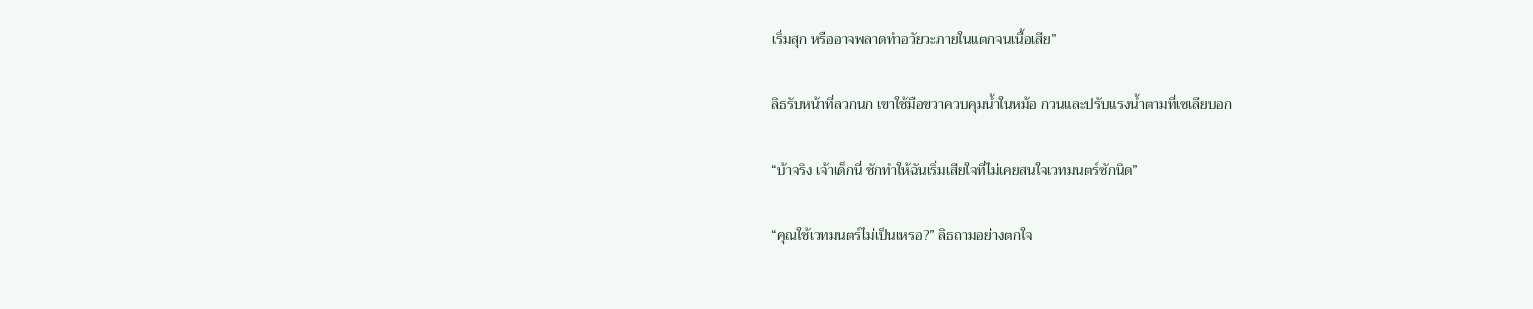เริ่มสุก หรืออาจพลาดทำอวัยวะภายในแตกจนเนื้อเสีย”

ลิธรับหน้าที่ลวกนก เขาใช้มือขวาควบคุมน้ำในหม้อ กวนและปรับแรงน้ำตามที่เซเลียบอก

“บ้าจริง เจ้าเด็กนี่ ชักทำให้ฉันเริ่มเสียใจที่ไม่เคยสนใจเวทมนตร์ซักนิด”

“คุณใช้เวทมนตร์ไม่เป็นเหรอ?” ลิธถามอย่างตกใจ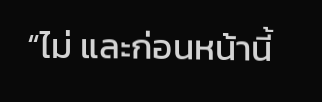“ไม่ และก่อนหน้านี้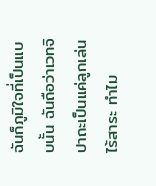ฉันก็ภูมิใจที่เป็นแบบนั้น ฉันถือว่าเวทจิปาถะเป็นแค่ลูกเล่นไร้สาระ ทำไม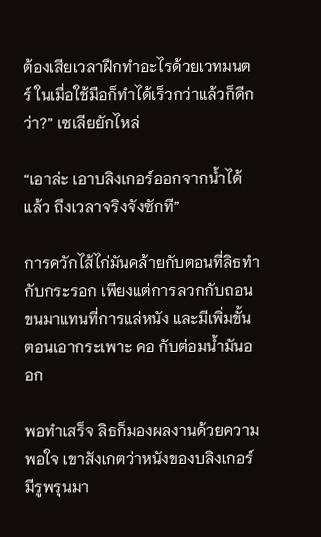ต้องเสียเวลาฝึกทำอะไรด้วยเวทมนตร์ ในเมื่อใช้มือก็ทำได้เร็วกว่าแล้วก็ดีกว่า?” เซเลียยักไหล่

“เอาล่ะ เอาบลิงเกอร์ออกจากน้ำได้แล้ว ถึงเวลาจริงจังซักที”

การควักไส้ไก่มันคล้ายกับตอนที่ลิธทำกับกระรอก เพียงแต่การลวกกับถอนขนมาแทนที่การแล่หนัง และมีเพิ่มขั้นตอนเอากระเพาะ คอ กับต่อมน้ำมันออก

พอทำเสร็จ ลิธก็มองผลงานด้วยความพอใจ เขาสังเกตว่าหนังของบลิงเกอร์มีรูพรุนมา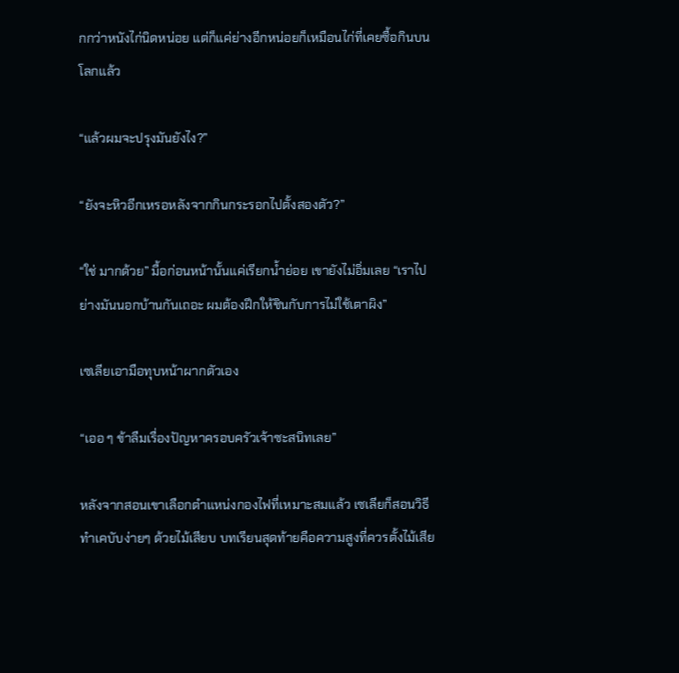กกว่าหนังไก่นิดหน่อย แต่ก็แค่ย่างอีกหน่อยก็เหมือนไก่ที่เคยซื้อกินบนโลกแล้ว

“แล้วผมจะปรุงมันยังไง?”

“ยังจะหิวอีกเหรอหลังจากกินกระรอกไปตั้งสองตัว?”

“ใช่ มากด้วย” มื้อก่อนหน้านั้นแค่เรียกน้ำย่อย เขายังไม่อิ่มเลย “เราไปย่างมันนอกบ้านกันเถอะ ผมต้องฝึกให้ชินกับการไม่ใช้เตาผิง”

เซเลียเอามือทุบหน้าผากตัวเอง

“เออ ๆ ข้าลืมเรื่องปัญหาครอบครัวเจ้าซะสนิทเลย”

หลังจากสอนเขาเลือกตำแหน่งกองไฟที่เหมาะสมแล้ว เซเลียก็สอนวิธีทำเคบับง่ายๆ ด้วยไม้เสียบ บทเรียนสุดท้ายคือความสูงที่ควรตั้งไม้เสีย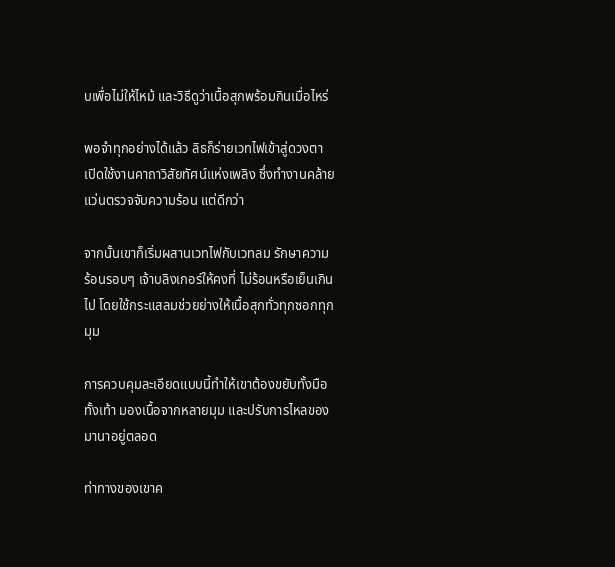บเพื่อไม่ให้ไหม้ และวิธีดูว่าเนื้อสุกพร้อมกินเมื่อไหร่

พอจำทุกอย่างได้แล้ว ลิธก็ร่ายเวทไฟเข้าสู่ดวงตา เปิดใช้งานคาถาวิสัยทัศน์แห่งเพลิง ซึ่งทำงานคล้ายแว่นตรวจจับความร้อน แต่ดีกว่า

จากนั้นเขาก็เริ่มผสานเวทไฟกับเวทลม รักษาความร้อนรอบๆ เจ้าบลิงเกอร์ให้คงที่ ไม่ร้อนหรือเย็นเกินไป โดยใช้กระแสลมช่วยย่างให้เนื้อสุกทั่วทุกซอกทุกมุม

การควบคุมละเอียดแบบนี้ทำให้เขาต้องขยับทั้งมือทั้งเท้า มองเนื้อจากหลายมุม และปรับการไหลของมานาอยู่ตลอด

ท่าทางของเขาค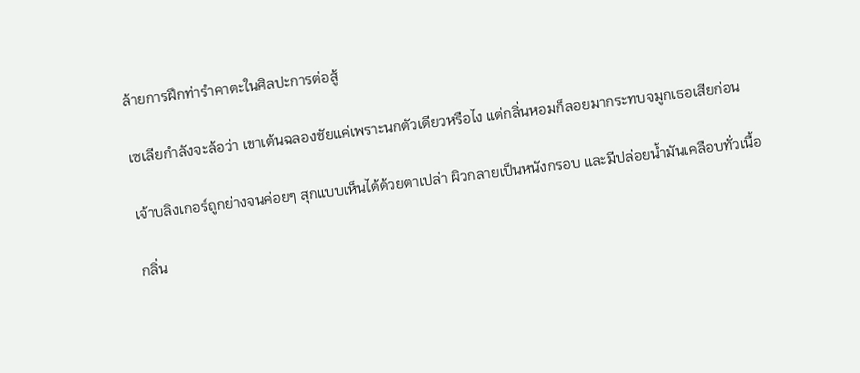ล้ายการฝึกท่ารำคาตะในศิลปะการต่อสู้

เซเลียกำลังจะล้อว่า เขาเต้นฉลองชัยแค่เพราะนกตัวเดียวหรือไง แต่กลิ่นหอมก็ลอยมากระทบจมูกเธอเสียก่อน

เจ้าบลิงเกอร์ถูกย่างจนค่อยๆ สุกแบบเห็นได้ด้วยตาเปล่า ผิวกลายเป็นหนังกรอบ และมีปล่อยน้ำมันเคลือบทั่วเนื้อ

กลิ่น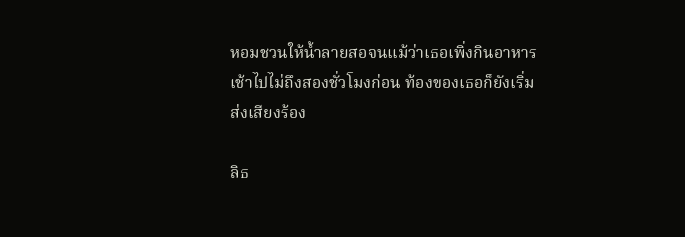หอมชวนให้น้ำลายสอจนแม้ว่าเธอเพิ่งกินอาหารเช้าไปไม่ถึงสองชั่วโมงก่อน ท้องของเธอก็ยังเริ่มส่งเสียงร้อง

ลิธ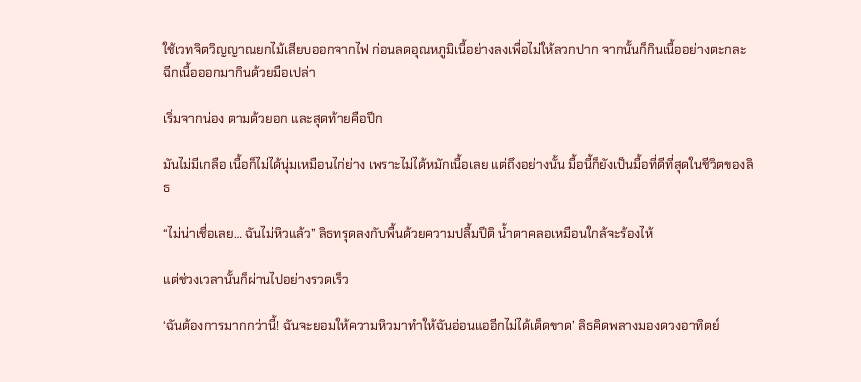ใช้เวทจิตวิญญาณยกไม้เสียบออกจากไฟ ก่อนลดอุณหภูมิเนื้อย่างลงเพื่อไม่ให้ลวกปาก จากนั้นก็กินเนื้ออย่างตะกละ ฉีกเนื้อออกมากินด้วยมือเปล่า

เริ่มจากน่อง ตามด้วยอก และสุดท้ายคือปีก

มันไม่มีเกลือ เนื้อก็ไม่ได้นุ่มเหมือนไก่ย่าง เพราะไม่ได้หมักเนื้อเลย แต่ถึงอย่างนั้น มื้อนี้ก็ยังเป็นมื้อที่ดีที่สุดในชีวิตของลิธ

“ไม่น่าเชื่อเลย… ฉันไม่หิวแล้ว” ลิธทรุดลงกับพื้นด้วยความปลื้มปีติ น้ำตาคลอเหมือนใกล้จะร้องไห้

แต่ช่วงเวลานั้นก็ผ่านไปอย่างรวดเร็ว

‘ฉันต้องการมากกว่านี้! ฉันจะยอมให้ความหิวมาทำให้ฉันอ่อนแออีกไม่ได้เด็ดขาด’ ลิธคิดพลางมองดวงอาทิตย์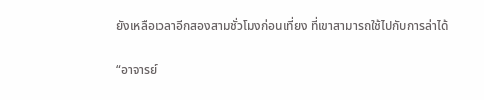ยังเหลือเวลาอีกสองสามชั่วโมงก่อนเที่ยง ที่เขาสามารถใช้ไปกับการล่าได้

“อาจารย์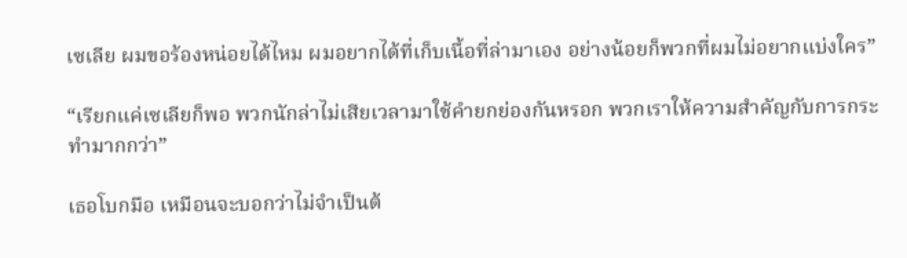เซเลีย ผมขอร้องหน่อยได้ไหม ผมอยากได้ที่เก็บเนื้อที่ล่ามาเอง อย่างน้อยก็พวกที่ผมไม่อยากแบ่งใคร”

“เรียกแค่เซเลียก็พอ พวกนักล่าไม่เสียเวลามาใช้คำยกย่องกันหรอก พวกเราให้ความสำคัญกับการกระทำมากกว่า”

เธอโบกมือ เหมือนจะบอกว่าไม่จำเป็นต้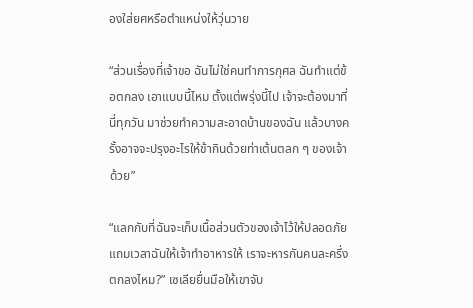องใส่ยศหรือตำแหน่งให้วุ่นวาย

“ส่วนเรื่องที่เจ้าขอ ฉันไม่ใช่คนทำการกุศล ฉันทำแต่ข้อตกลง เอาแบบนี้ไหม ตั้งแต่พรุ่งนี้ไป เจ้าจะต้องมาที่นี่ทุกวัน มาช่วยทำความสะอาดบ้านของฉัน แล้วบางครั้งอาจจะปรุงอะไรให้ข้ากินด้วยท่าเต้นตลก ๆ ของเจ้าด้วย”

“แลกกับที่ฉันจะเก็บเนื้อส่วนตัวของเจ้าไว้ให้ปลอดภัย แถมเวลาฉันให้เจ้าทำอาหารให้ เราจะหารกันคนละครึ่ง ตกลงไหม?” เซเลียยื่นมือให้เขาจับ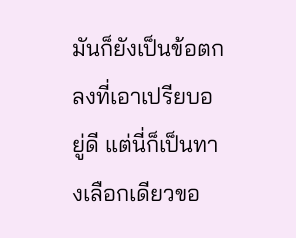มันก็ยังเป็นข้อตกลงที่เอาเปรียบอยู่ดี แต่นี่ก็เป็นทางเลือกเดียวขอ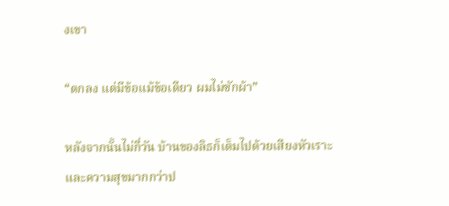งเขา

“ตกลง แต่มีข้อแม้ข้อเดียว ผมไม่ซักผ้า”

หลังจากนั้นไม่กี่วัน บ้านของลิธก็เต็มไปด้วยเสียงหัวเราะและความสุขมากกว่าป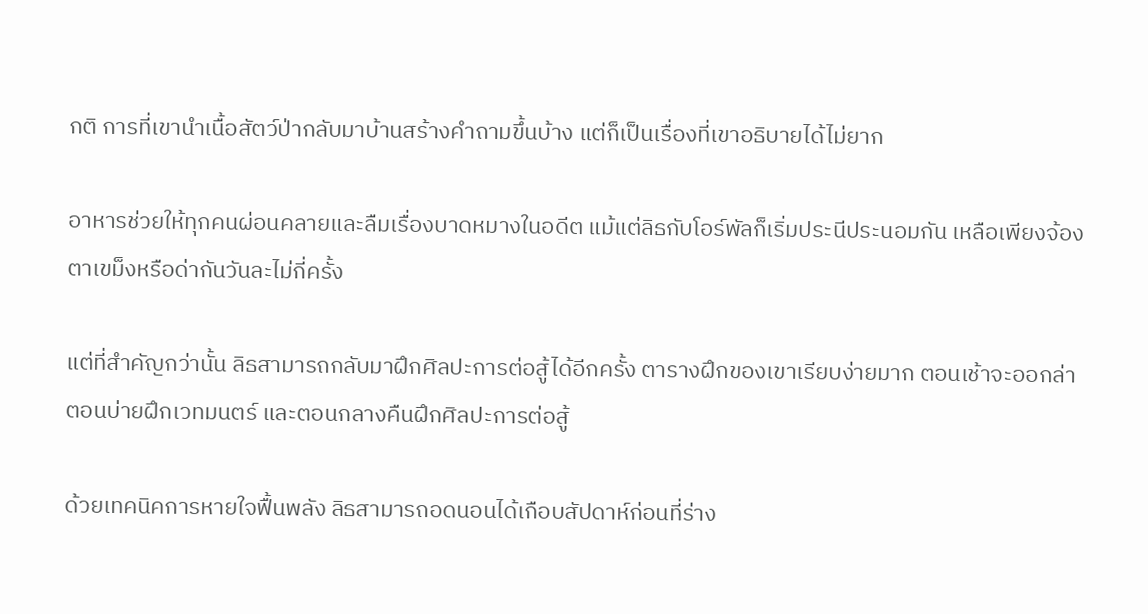กติ การที่เขานำเนื้อสัตว์ป่ากลับมาบ้านสร้างคำถามขึ้นบ้าง แต่ก็เป็นเรื่องที่เขาอธิบายได้ไม่ยาก

อาหารช่วยให้ทุกคนผ่อนคลายและลืมเรื่องบาดหมางในอดีต แม้แต่ลิธกับโอร์พัลก็เริ่มประนีประนอมกัน เหลือเพียงจ้องตาเขม็งหรือด่ากันวันละไม่กี่ครั้ง

แต่ที่สำคัญกว่านั้น ลิธสามารถกลับมาฝึกศิลปะการต่อสู้ได้อีกครั้ง ตารางฝึกของเขาเรียบง่ายมาก ตอนเช้าจะออกล่า ตอนบ่ายฝึกเวทมนตร์ และตอนกลางคืนฝึกศิลปะการต่อสู้

ด้วยเทคนิคการหายใจฟื้นพลัง ลิธสามารถอดนอนได้เกือบสัปดาห์ก่อนที่ร่าง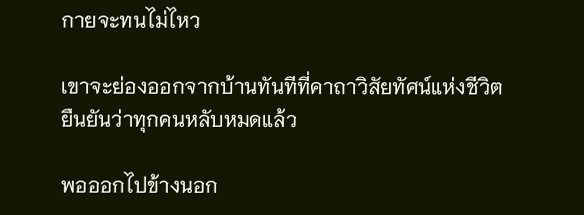กายจะทนไม่ไหว

เขาจะย่องออกจากบ้านทันทีที่คาถาวิสัยทัศน์แห่งชีวิต ยืนยันว่าทุกคนหลับหมดแล้ว

พอออกไปข้างนอก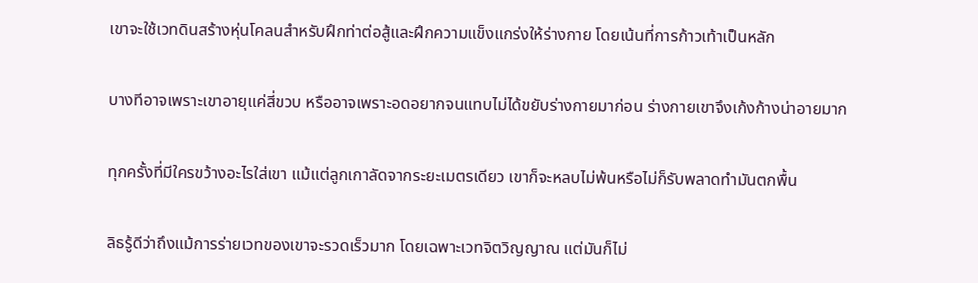เขาจะใช้เวทดินสร้างหุ่นโคลนสำหรับฝึกท่าต่อสู้และฝึกความแข็งแกร่งให้ร่างกาย โดยเน้นที่การก้าวเท้าเป็นหลัก

บางทีอาจเพราะเขาอายุแค่สี่ขวบ หรืออาจเพราะอดอยากจนแทบไม่ได้ขยับร่างกายมาก่อน ร่างกายเขาจึงเก้งก้างน่าอายมาก

ทุกครั้งที่มีใครขว้างอะไรใส่เขา แม้แต่ลูกเกาลัดจากระยะเมตรเดียว เขาก็จะหลบไม่พ้นหรือไม่ก็รับพลาดทำมันตกพื้น

ลิธรู้ดีว่าถึงแม้การร่ายเวทของเขาจะรวดเร็วมาก โดยเฉพาะเวทจิตวิญญาณ แต่มันก็ไม่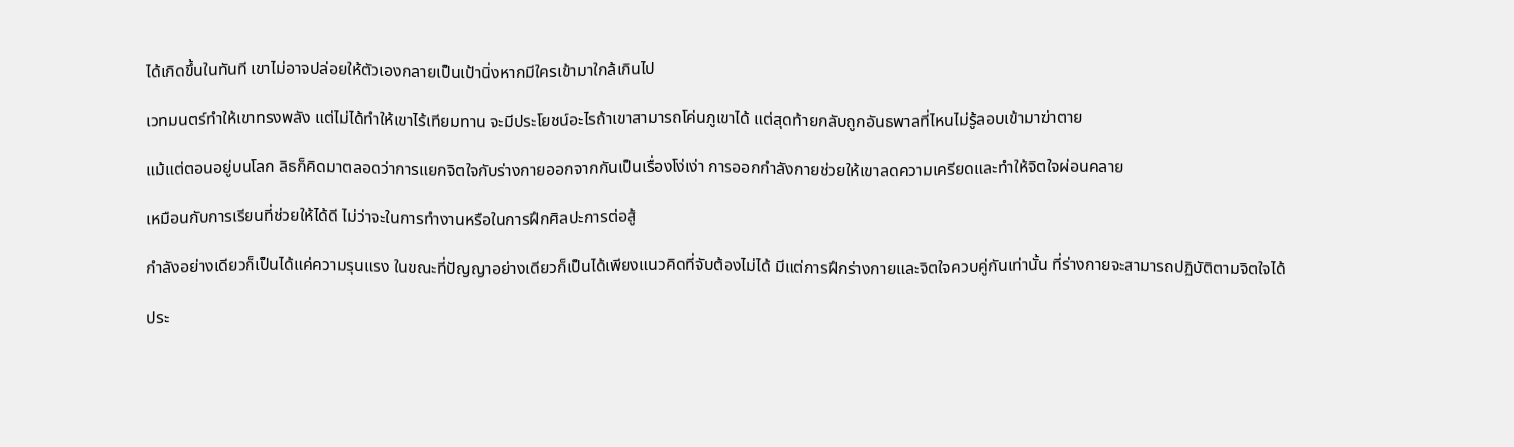ได้เกิดขึ้นในทันที เขาไม่อาจปล่อยให้ตัวเองกลายเป็นเป้านิ่งหากมีใครเข้ามาใกล้เกินไป

เวทมนตร์ทำให้เขาทรงพลัง แต่ไม่ได้ทำให้เขาไร้เทียมทาน จะมีประโยชน์อะไรถ้าเขาสามารถโค่นภูเขาได้ แต่สุดท้ายกลับถูกอันธพาลที่ไหนไม่รู้ลอบเข้ามาฆ่าตาย

แม้แต่ตอนอยู่บนโลก ลิธก็คิดมาตลอดว่าการแยกจิตใจกับร่างกายออกจากกันเป็นเรื่องโง่เง่า การออกกำลังกายช่วยให้เขาลดความเครียดและทำให้จิตใจผ่อนคลาย

เหมือนกับการเรียนที่ช่วยให้ได้ดี ไม่ว่าจะในการทำงานหรือในการฝึกศิลปะการต่อสู้

กำลังอย่างเดียวก็เป็นได้แค่ความรุนแรง ในขณะที่ปัญญาอย่างเดียวก็เป็นได้เพียงแนวคิดที่จับต้องไม่ได้ มีแต่การฝึกร่างกายและจิตใจควบคู่กันเท่านั้น ที่ร่างกายจะสามารถปฏิบัติตามจิตใจได้

ประ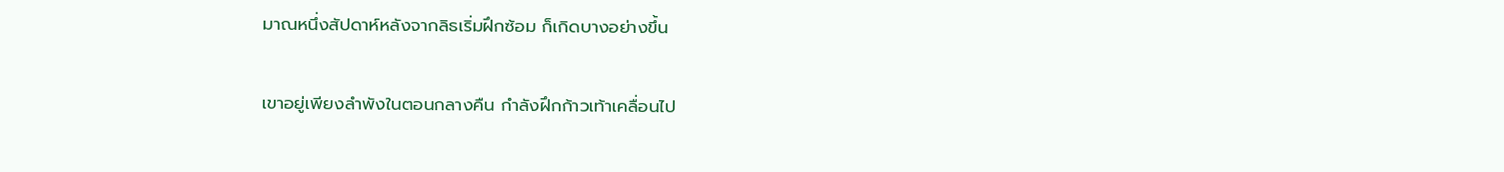มาณหนึ่งสัปดาห์หลังจากลิธเริ่มฝึกซ้อม ก็เกิดบางอย่างขึ้น

เขาอยู่เพียงลำพังในตอนกลางคืน กำลังฝึกก้าวเท้าเคลื่อนไป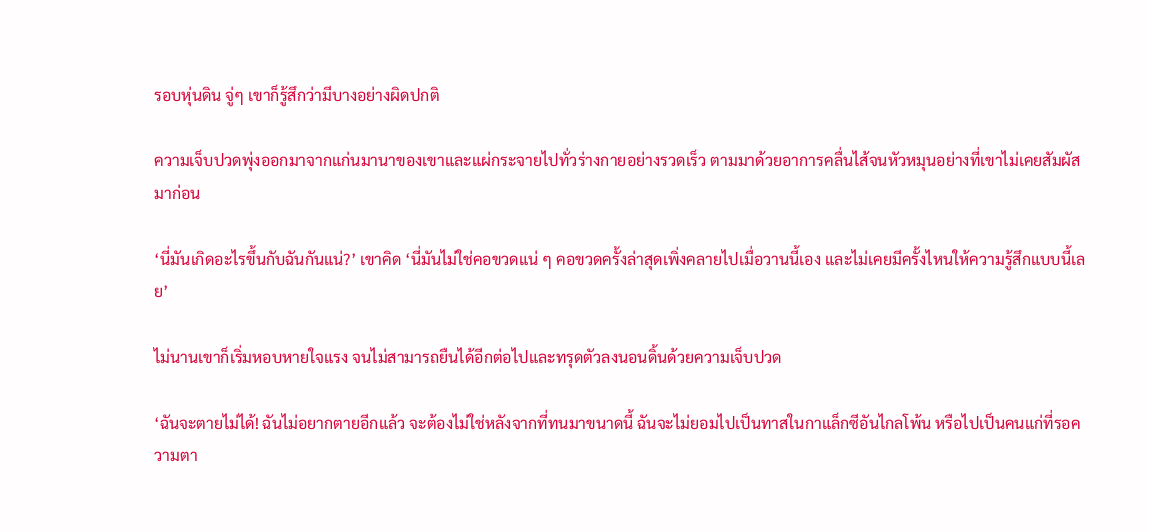รอบหุ่นดิน จู่ๆ เขาก็รู้สึกว่ามีบางอย่างผิดปกติ

ความเจ็บปวดพุ่งออกมาจากแก่นมานาของเขาและแผ่กระจายไปทั่วร่างกายอย่างรวดเร็ว ตามมาด้วยอาการคลื่นไส้จนหัวหมุนอย่างที่เขาไม่เคยสัมผัสมาก่อน

‘นี่มันเกิดอะไรขึ้นกับฉันกันแน่?’ เขาคิด ‘นี่มันไม่ใช่คอขวดแน่ ๆ คอขวดครั้งล่าสุดเพิ่งคลายไปเมื่อวานนี้เอง และไม่เคยมีครั้งไหนให้ความรู้สึกแบบนี้เลย’

ไม่นานเขาก็เริ่มหอบหายใจแรง จนไม่สามารถยืนได้อีกต่อไปและทรุดตัวลงนอนดิ้นด้วยความเจ็บปวด

‘ฉันจะตายไม่ได้! ฉันไม่อยากตายอีกแล้ว จะต้องไม่ใช่หลังจากที่ทนมาขนาดนี้ ฉันจะไม่ยอมไปเป็นทาสในกาแล็กซีอันไกลโพ้น หรือไปเป็นคนแก่ที่รอความตา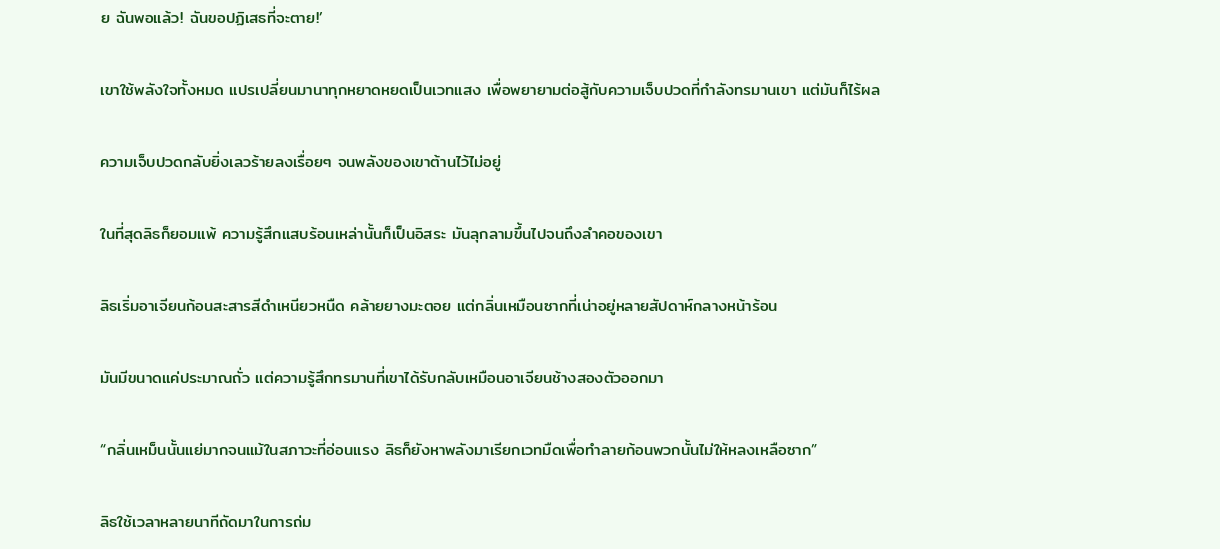ย ฉันพอแล้ว! ฉันขอปฏิเสธที่จะตาย!’

เขาใช้พลังใจทั้งหมด แปรเปลี่ยนมานาทุกหยาดหยดเป็นเวทแสง เพื่อพยายามต่อสู้กับความเจ็บปวดที่กำลังทรมานเขา แต่มันก็ไร้ผล

ความเจ็บปวดกลับยิ่งเลวร้ายลงเรื่อยๆ จนพลังของเขาต้านไว้ไม่อยู่

ในที่สุดลิธก็ยอมแพ้ ความรู้สึกแสบร้อนเหล่านั้นก็เป็นอิสระ มันลุกลามขึ้นไปจนถึงลำคอของเขา

ลิธเริ่มอาเจียนก้อนสะสารสีดำเหนียวหนืด คล้ายยางมะตอย แต่กลิ่นเหมือนซากที่เน่าอยู่หลายสัปดาห์กลางหน้าร้อน

มันมีขนาดแค่ประมาณถั่ว แต่ความรู้สึกทรมานที่เขาได้รับกลับเหมือนอาเจียนช้างสองตัวออกมา

“กลิ่นเหม็นนั้นแย่มากจนแม้ในสภาวะที่อ่อนแรง ลิธก็ยังหาพลังมาเรียกเวทมืดเพื่อทำลายก้อนพวกนั้นไม่ให้หลงเหลือซาก”

ลิธใช้เวลาหลายนาทีถัดมาในการถ่ม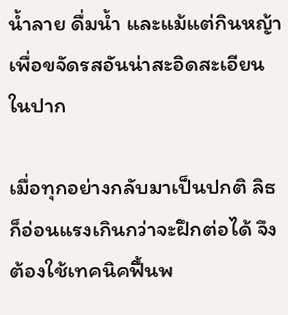น้ำลาย ดื่มน้ำ และแม้แต่กินหญ้า เพื่อขจัดรสอันน่าสะอิดสะเอียนในปาก

เมื่อทุกอย่างกลับมาเป็นปกติ ลิธก็อ่อนแรงเกินกว่าจะฝึกต่อได้ จึงต้องใช้เทคนิคฟื้นพ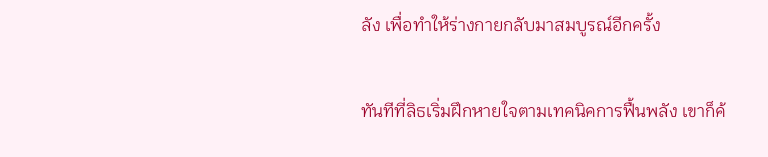ลัง เพื่อทำให้ร่างกายกลับมาสมบูรณ์อีกครั้ง

ทันทีที่ลิธเริ่มฝึกหายใจตามเทคนิคการฟื้นพลัง เขาก็ค้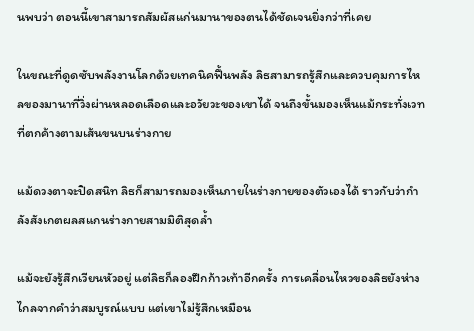นพบว่า ตอนนี้เขาสามารถสัมผัสแก่นมานาของตนได้ชัดเจนยิ่งกว่าที่เคย

ในขณะที่ดูดซับพลังงานโลกด้วยเทคนิคฟื้นพลัง ลิธสามารถรู้สึกและควบคุมการไหลของมานาที่วิ่งผ่านหลอดเลือดและอวัยวะของเขาได้ จนถึงขั้นมองเห็นแม้กระทั่งเวทที่ตกค้างตามเส้นขนบนร่างกาย

แม้ดวงตาจะปิดสนิท ลิธก็สามารถมองเห็นภายในร่างกายของตัวเองได้ ราวกับว่ากำลังสังเกตผลสแกนร่างกายสามมิติสุดล้ำ

แม้จะยังรู้สึกเวียนหัวอยู่ แต่ลิธก็ลองฝึกก้าวเท้าอีกครั้ง การเคลื่อนไหวของลิธยังห่างไกลจากคำว่าสมบูรณ์แบบ แต่เขาไม่รู้สึกเหมือน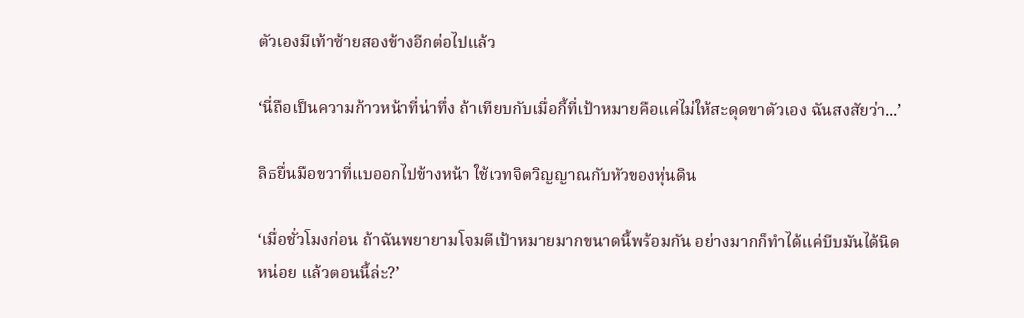ตัวเองมีเท้าซ้ายสองข้างอีกต่อไปแล้ว

‘นี่ถือเป็นความก้าวหน้าที่น่าทึ่ง ถ้าเทียบกับเมื่อกี้ที่เป้าหมายคือแค่ไม่ให้สะดุดขาตัวเอง ฉันสงสัยว่า...’

ลิธยื่นมือขวาที่แบออกไปข้างหน้า ใช้เวทจิตวิญญาณกับหัวของหุ่นดิน

‘เมื่อชั่วโมงก่อน ถ้าฉันพยายามโจมตีเป้าหมายมากขนาดนี้พร้อมกัน อย่างมากก็ทำได้แค่บีบมันได้นิดหน่อย แล้วตอนนี้ล่ะ?’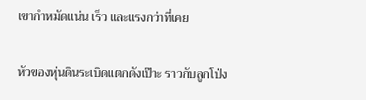เขากำหมัดแน่น เร็ว และแรงกว่าที่เคย

หัวของหุ่นดินระเบิดแตกดังเป๊าะ ราวกับลูกโป่ง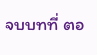จบบทที่ ตอ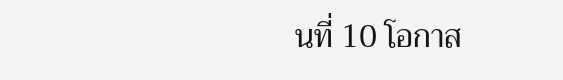นที่ 10 โอกาส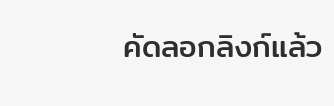คัดลอกลิงก์แล้ว